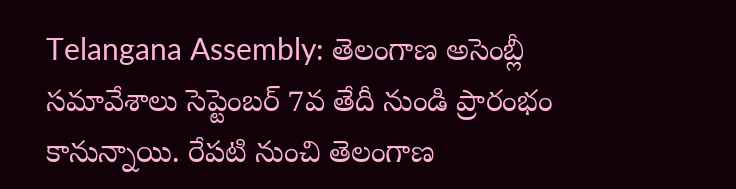Telangana Assembly: తెలంగాణ అసెంబ్లీ సమావేశాలు సెప్టెంబర్ 7వ తేదీ నుండి ప్రారంభం కానున్నాయి. రేపటి నుంచి తెలంగాణ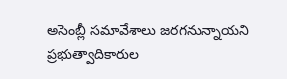అసెంబ్లీ సమావేశాలు జరగనున్నాయని ప్రభుత్వాదికారుల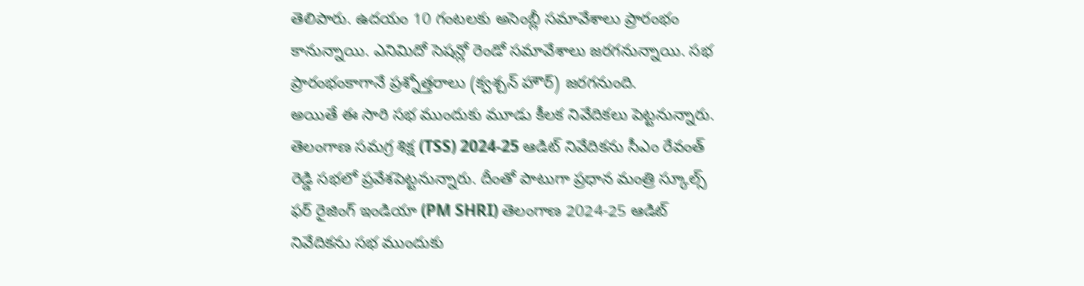తెలిపారు. ఉదయం 10 గంటలకు అసెంబ్లీ సమావేశాలు ప్రారంభం కానున్నాయి. ఎనిమిదో సెషన్లో రెండో సమావేశాలు జరగనున్నాయి. సభ ప్రారంభంకాగానే ప్రశ్నోత్తరాలు (క్వశ్చన్ హౌర్) జరగనుంది.
అయితే ఈ సారి సభ ముందుకు మూడు కీలక నివేదికలు పెట్టనున్నారు. తెలంగాణ సమగ్ర శిక్ష (TSS) 2024-25 ఆడిట్ నివేదికను సీఎం రేవంత్ రెడ్డి సభలో ప్రవేశపెట్టనున్నారు. దీంతో పాటుగా ప్రధాన మంత్రి స్కూల్స్ ఫర్ రైజింగ్ ఇండియా (PM SHRI) తెలంగాణ 2024-25 ఆడిట్ నివేదికను సభ ముందుకు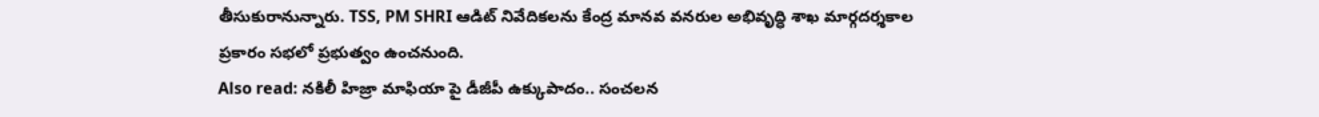తీసుకురానున్నారు. TSS, PM SHRI ఆడిట్ నివేదికలను కేంద్ర మానవ వనరుల అభివృద్ధి శాఖ మార్గదర్శకాల ప్రకారం సభలో ప్రభుత్వం ఉంచనుంది.
Also read: నకిలీ హిజ్రా మాఫియా పై డీజీపీ ఉక్కుపాదం.. సంచలన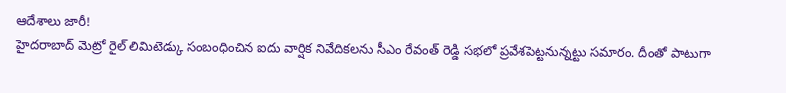ఆదేశాలు జారీ!
హైదరాబాద్ మెట్రో రైల్ లిమిటెడ్కు సంబంధించిన ఐదు వార్షిక నివేదికలను సీఎం రేవంత్ రెడ్డి సభలో ప్రవేశపెట్టనున్నట్టు సమారం. దీంతో పాటుగా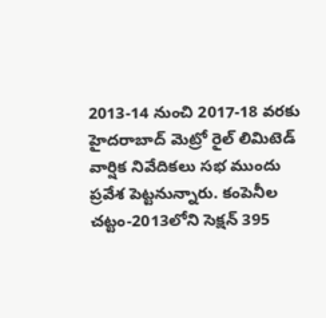2013-14 నుంచి 2017-18 వరకు హైదరాబాద్ మెట్రో రైల్ లిమిటెడ్ వార్షిక నివేదికలు సభ ముందు ప్రవేశ పెట్టనున్నారు. కంపెనీల చట్టం-2013లోని సెక్షన్ 395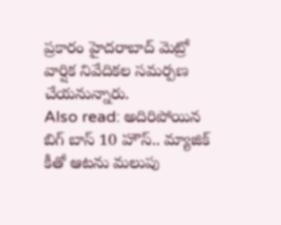ప్రకారం హైదరాబాద్ మెట్రో వార్షిక నివేదికల సమర్పణ చేయనున్నారు.
Also read: అదిరిపోయిన బిగ్ బాస్ 10 హౌస్.. మ్యాజిక్ కీతో ఆటను మలుపు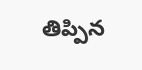తిప్పిన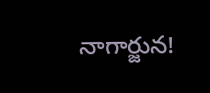నాగార్జున!